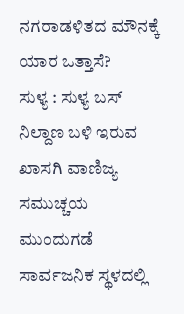ನಗರಾಡಳಿತದ ಮೌನಕ್ಕೆ ಯಾರ ಒತ್ತಾಸೆ?
ಸುಳ್ಯ : ಸುಳ್ಯ ಬಸ್ ನಿಲ್ದಾಣ ಬಳಿ ಇರುವ ಖಾಸಗಿ ವಾಣಿಜ್ಯ ಸಮುಚ್ಚಯ ಮುಂದುಗಡೆ ಸಾರ್ವಜನಿಕ ಸ್ಥಳದಲ್ಲಿ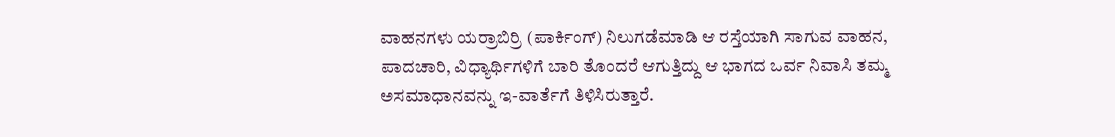ವಾಹನಗಳು ಯರ್ರಾಬಿರ್ರಿ (ಪಾರ್ಕಿಂಗ್) ನಿಲುಗಡೆಮಾಡಿ ಆ ರಸ್ತೆಯಾಗಿ ಸಾಗುವ ವಾಹನ, ಪಾದಚಾರಿ, ವಿಧ್ಯಾರ್ಥಿಗಳಿಗೆ ಬಾರಿ ತೊಂದರೆ ಆಗುತ್ತಿದ್ದು ಆ ಭಾಗದ ಒರ್ವ ನಿವಾಸಿ ತಮ್ಮ ಅಸಮಾಧಾನವನ್ನು ಇ-ವಾರ್ತೆಗೆ ತಿಳಿಸಿರುತ್ತಾರೆ.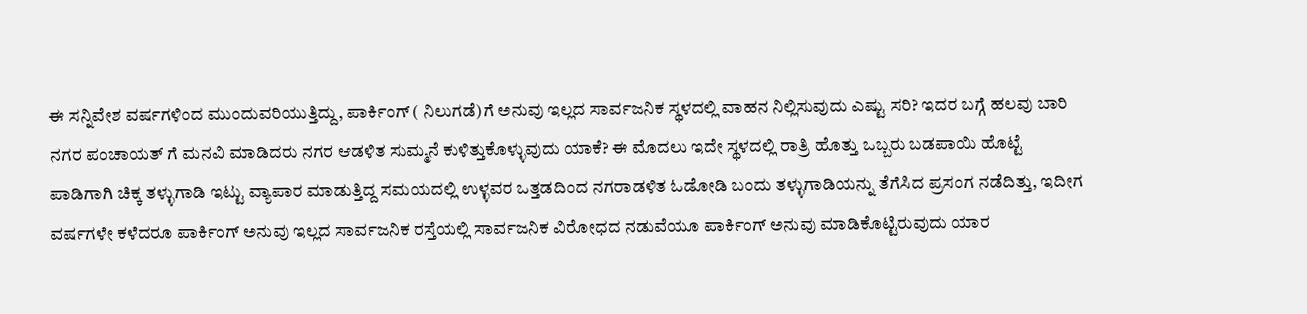ಈ ಸನ್ನಿವೇಶ ವರ್ಷಗಳಿಂದ ಮುಂದುವರಿಯುತ್ತಿದ್ದು, ಪಾರ್ಕಿಂಗ್ ( ನಿಲುಗಡೆ)ಗೆ ಅನುವು ಇಲ್ಲದ ಸಾರ್ವಜನಿಕ ಸ್ಥಳದಲ್ಲಿ ವಾಹನ ನಿಲ್ಲಿಸುವುದು ಎಷ್ಟು ಸರಿ? ಇದರ ಬಗ್ಗೆ ಹಲವು ಬಾರಿ ನಗರ ಪಂಚಾಯತ್ ಗೆ ಮನವಿ ಮಾಡಿದರು ನಗರ ಆಡಳಿತ ಸುಮ್ಮನೆ ಕುಳಿತ್ತುಕೊಳ್ಳುವುದು ಯಾಕೆ? ಈ ಮೊದಲು ಇದೇ ಸ್ಥಳದಲ್ಲಿ ರಾತ್ರಿ ಹೊತ್ತು ಒಬ್ಬರು ಬಡಪಾಯಿ ಹೊಟ್ಟೆ ಪಾಡಿಗಾಗಿ ಚಿಕ್ಕ ತಳ್ಳುಗಾಡಿ ಇಟ್ಟು ವ್ಯಾಪಾರ ಮಾಡುತ್ತಿದ್ದ ಸಮಯದಲ್ಲಿ ಉಳ್ಳವರ ಒತ್ತಡದಿಂದ ನಗರಾಡಳಿತ ಓಡೋಡಿ ಬಂದು ತಳ್ಳುಗಾಡಿಯನ್ನು ತೆಗೆಸಿದ ಪ್ರಸಂಗ ನಡೆದಿತ್ತು, ಇದೀಗ ವರ್ಷಗಳೇ ಕಳೆದರೂ ಪಾರ್ಕಿಂಗ್ ಅನುವು ಇಲ್ಲದ ಸಾರ್ವಜನಿಕ ರಸ್ತೆಯಲ್ಲಿ ಸಾರ್ವಜನಿಕ ವಿರೋಧದ ನಡುವೆಯೂ ಪಾರ್ಕಿಂಗ್ ಅನುವು ಮಾಡಿಕೊಟ್ಟಿರುವುದು ಯಾರ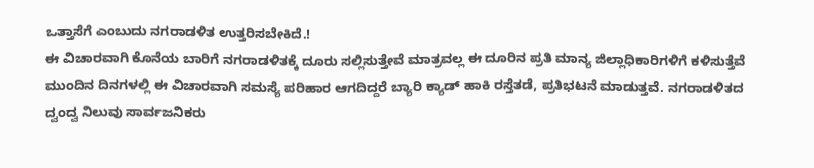ಒತ್ತಾಸೆಗೆ ಎಂಬುದು ನಗರಾಡಳಿತ ಉತ್ತರಿಸಬೇಕಿದೆ.!
ಈ ವಿಚಾರವಾಗಿ ಕೊನೆಯ ಬಾರಿಗೆ ನಗರಾಡಳಿತಕ್ಕೆ ದೂರು ಸಲ್ಲಿಸುತ್ತೇವೆ ಮಾತ್ರವಲ್ಲ ಈ ದೂರಿನ ಪ್ರತಿ ಮಾನ್ಯ ಜಿಲ್ಲಾಧಿಕಾರಿಗಳಿಗೆ ಕಳಿಸುತ್ತೆವೆ ಮುಂದಿನ ದಿನಗಳಲ್ಲಿ ಈ ವಿಚಾರವಾಗಿ ಸಮಸ್ಯೆ ಪರಿಹಾರ ಆಗದಿದ್ದರೆ ಬ್ಯಾರಿ ಕ್ಯಾಡ್ ಹಾಕಿ ರಸ್ತೆತಡೆ, ಪ್ರತಿಭಟನೆ ಮಾಡುತ್ತವೆ. ನಗರಾಡಳಿತದ ದ್ವಂದ್ವ ನಿಲುವು ಸಾರ್ವಜನಿಕರು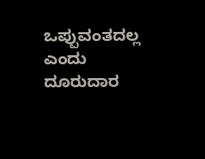ಒಪ್ಪುವಂತದಲ್ಲ ಎಂದು ದೂರುದಾರ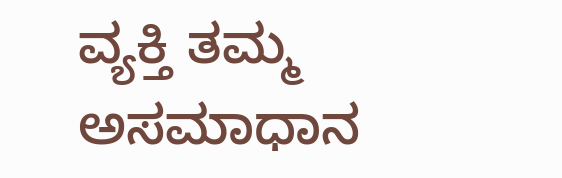ವ್ಯಕ್ತಿ ತಮ್ಮ ಅಸಮಾಧಾನ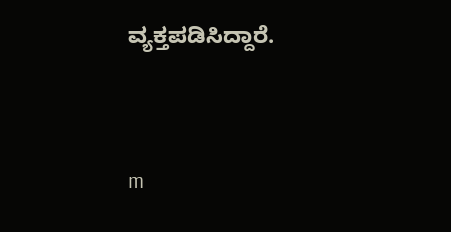ವ್ಯಕ್ತಪಡಿಸಿದ್ದಾರೆ.




m